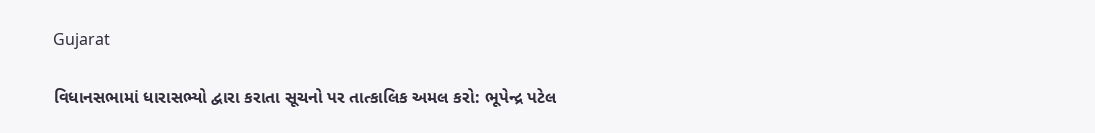Gujarat

વિધાનસભામાં ધારાસભ્યો દ્વારા કરાતા સૂચનો પર તાત્કાલિક અમલ કરો: ભૂપેન્દ્ર પટેલ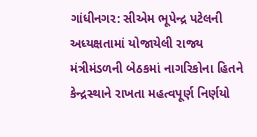ગાંધીનગર: સીએમ ભૂપેન્દ્ર પટેલની અધ્યક્ષતામાં યોજાયેલી રાજ્ય મંત્રીમંડળની બેઠકમાં નાગરિકોના હિતને કેન્દ્રસ્થાને રાખતા મહત્વપૂર્ણ નિર્ણયો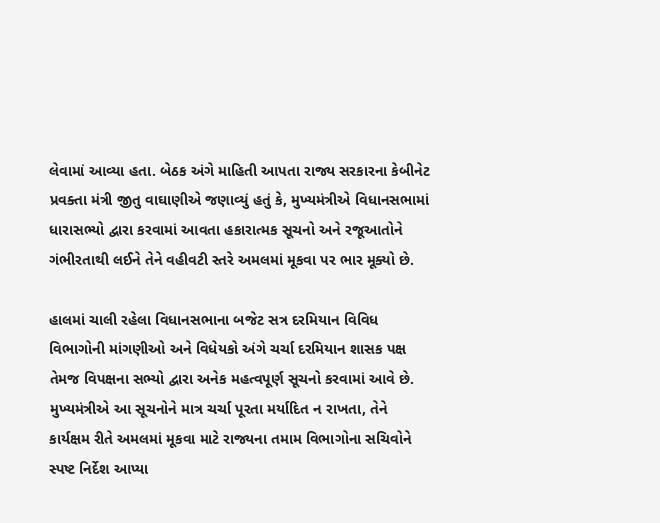લેવામાં આવ્યા હતા. બેઠક અંગે માહિતી આપતા રાજ્ય સરકારના કેબીનેટ પ્રવક્તા મંત્રી જીતુ વાઘાણીએ જણાવ્યું હતું કે, મુખ્યમંત્રીએ વિધાનસભામાં ધારાસભ્યો દ્વારા કરવામાં આવતા હકારાત્મક સૂચનો અને રજૂઆતોને ગંભીરતાથી લઈને તેને વહીવટી સ્તરે અમલમાં મૂકવા પર ભાર મૂક્યો છે.

હાલમાં ચાલી રહેલા વિધાનસભાના બજેટ સત્ર દરમિયાન વિવિધ વિભાગોની માંગણીઓ અને વિધેયકો અંગે ચર્ચા દરમિયાન શાસક પક્ષ તેમજ વિપક્ષના સભ્યો દ્વારા અનેક મહત્વપૂર્ણ સૂચનો કરવામાં આવે છે. મુખ્યમંત્રીએ આ સૂચનોને માત્ર ચર્ચા પૂરતા મર્યાદિત ન રાખતા, તેને કાર્યક્ષમ રીતે અમલમાં મૂકવા માટે રાજ્યના તમામ વિભાગોના સચિવોને સ્પષ્ટ નિર્દેશ આપ્યા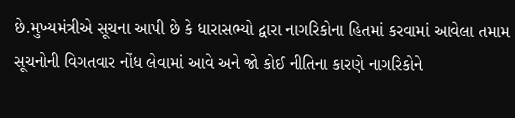છે.મુખ્યમંત્રીએ સૂચના આપી છે કે ધારાસભ્યો દ્વારા નાગરિકોના હિતમાં કરવામાં આવેલા તમામ સૂચનોની વિગતવાર નોંધ લેવામાં આવે અને જો કોઈ નીતિના કારણે નાગરિકોને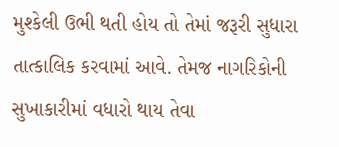મુશ્કેલી ઉભી થતી હોય તો તેમાં જરૂરી સુધારા તાત્કાલિક કરવામાં આવે. તેમજ નાગરિકોની સુખાકારીમાં વધારો થાય તેવા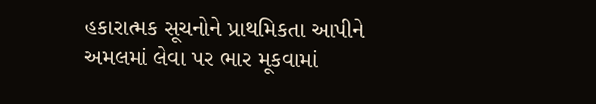હકારાત્મક સૂચનોને પ્રાથમિકતા આપીને અમલમાં લેવા પર ભાર મૂકવામાં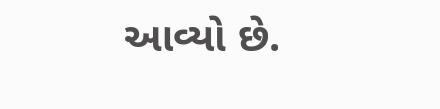આવ્યો છે.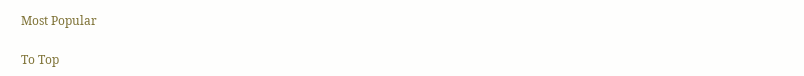Most Popular

To Top